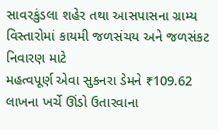સાવરકુંડલા શહેર તથા આસપાસના ગ્રામ્ય વિસ્તારોમાં કાયમી જળસંચય અને જળસંકટ નિવારણ માટે
મહત્વપૂર્ણ એવા સુકનરા ડેમને ₹109.62 લાખના ખર્ચે ઊંડો ઉતારવાના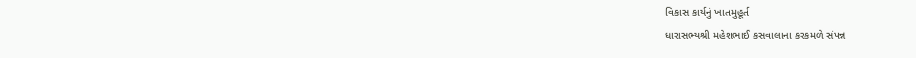વિકાસ કાર્યનું ખાતમુહૂર્ત
ધારાસભ્યશ્રી મહેશભાઈ કસવાલાના કરકમળે સંપન્ન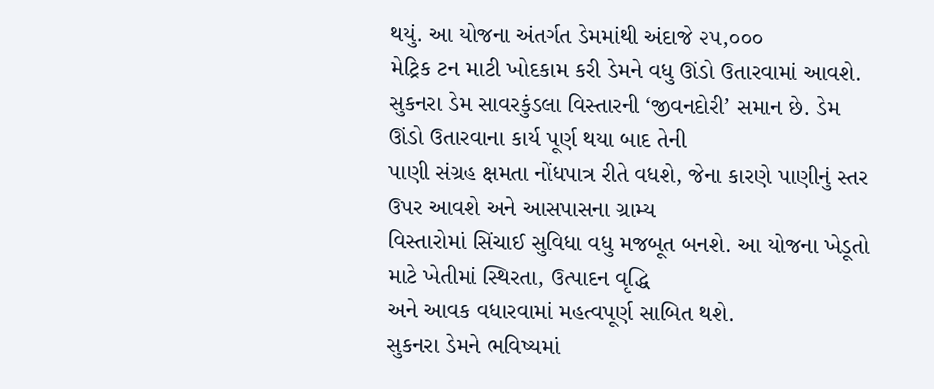થયું. આ યોજના અંતર્ગત ડેમમાંથી અંદાજે ૨૫,૦૦૦
મેટ્રિક ટન માટી ખોદકામ કરી ડેમને વધુ ઊંડો ઉતારવામાં આવશે.
સુકનરા ડેમ સાવરકુંડલા વિસ્તારની ‘જીવનદોરી’ સમાન છે. ડેમ ઊંડો ઉતારવાના કાર્ય પૂર્ણ થયા બાદ તેની
પાણી સંગ્રહ ક્ષમતા નોંધપાત્ર રીતે વધશે, જેના કારણે પાણીનું સ્તર ઉપર આવશે અને આસપાસના ગ્રામ્ય
વિસ્તારોમાં સિંચાઈ સુવિધા વધુ મજબૂત બનશે. આ યોજના ખેડૂતો માટે ખેતીમાં સ્થિરતા, ઉત્પાદન વૃદ્ધિ
અને આવક વધારવામાં મહત્વપૂર્ણ સાબિત થશે.
સુકનરા ડેમને ભવિષ્યમાં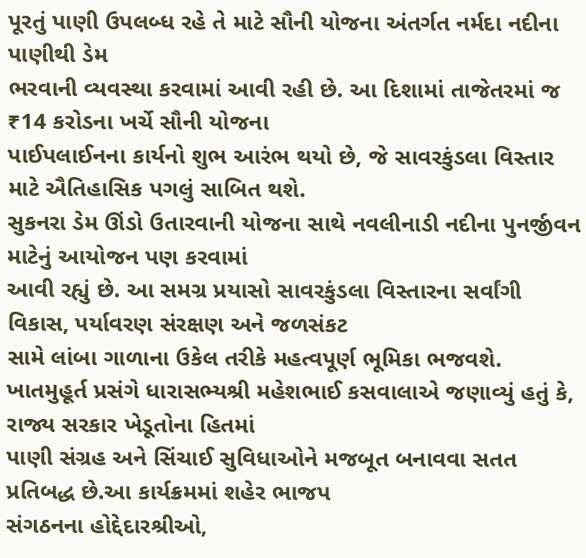પૂરતું પાણી ઉપલબ્ધ રહે તે માટે સૌની યોજના અંતર્ગત નર્મદા નદીના પાણીથી ડેમ
ભરવાની વ્યવસ્થા કરવામાં આવી રહી છે. આ દિશામાં તાજેતરમાં જ ₹14 કરોડના ખર્ચે સૌની યોજના
પાઈપલાઈનના કાર્યનો શુભ આરંભ થયો છે, જે સાવરકુંડલા વિસ્તાર માટે ઐતિહાસિક પગલું સાબિત થશે.
સુકનરા ડેમ ઊંડો ઉતારવાની યોજના સાથે નવલીનાડી નદીના પુનર્જીવન માટેનું આયોજન પણ કરવામાં
આવી રહ્યું છે. આ સમગ્ર પ્રયાસો સાવરકુંડલા વિસ્તારના સર્વાંગી વિકાસ, પર્યાવરણ સંરક્ષણ અને જળસંકટ
સામે લાંબા ગાળાના ઉકેલ તરીકે મહત્વપૂર્ણ ભૂમિકા ભજવશે.
ખાતમુહૂર્ત પ્રસંગે ધારાસભ્યશ્રી મહેશભાઈ કસવાલાએ જણાવ્યું હતું કે, રાજ્ય સરકાર ખેડૂતોના હિતમાં
પાણી સંગ્રહ અને સિંચાઈ સુવિધાઓને મજબૂત બનાવવા સતત પ્રતિબદ્ધ છે.આ કાર્યક્રમમાં શહેર ભાજપ
સંગઠનના હોદ્દેદારશ્રીઓ,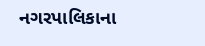નગરપાલિકાના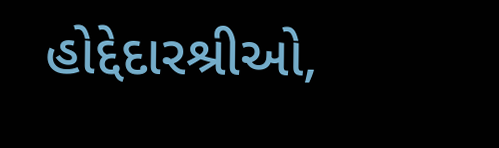હોદ્દેદારશ્રીઓ,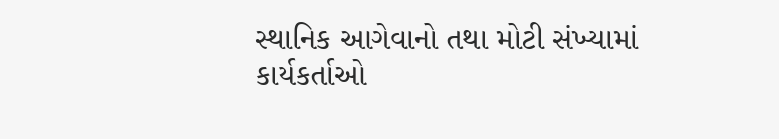સ્થાનિક આગેવાનો તથા મોટી સંખ્યામાં
કાર્યકર્તાઓ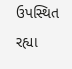ઉપસ્થિત રહ્યા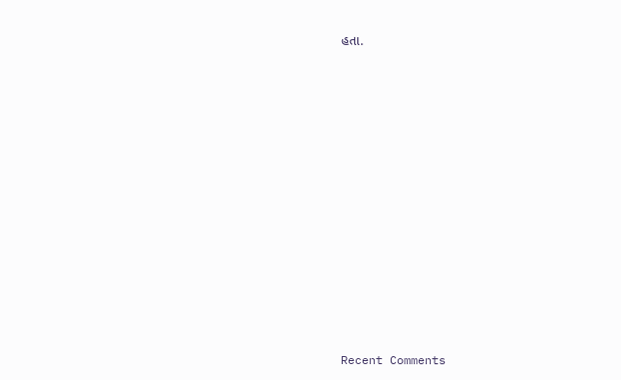હતા.


















Recent Comments